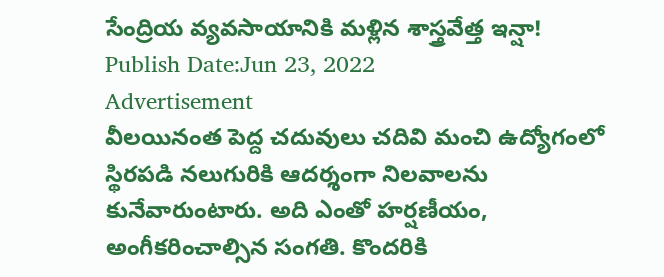సేంద్రియ వ్యవసాయానికి మళ్లిన శాస్త్రవేత్త ఇన్షా!
Publish Date:Jun 23, 2022
Advertisement
వీలయినంత పెద్ద చదువులు చదివి మంచి ఉద్యోగంలో స్థిరపడి నలుగురికి ఆదర్శంగా నిలవాలను కునేవారుంటారు. అది ఎంతో హర్షణీయం, అంగీకరించాల్సిన సంగతి. కొందరికి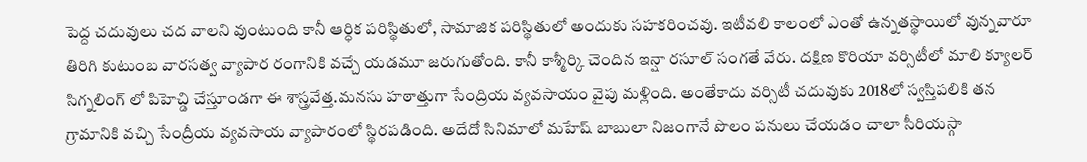పెద్ద చదువులు చద వాలని వుంటుంది కానీ ఆర్ధిక పరిస్థితులో, సామాజిక పరిస్థితులో అందుకు సహకరించవు. ఇటీవలి కాలంలో ఎంతో ఉన్నతస్థాయిలో వున్నవారూ తిరిగి కుటుంబ వారసత్వ వ్యాపార రంగానికి వచ్చే యడమూ జరుగుతోంది. కానీ కాశ్మీర్కి చెందిన ఇన్షా రసూల్ సంగతే వేరు. దక్షిణ కొరియా వర్సిటీలో మాలి క్యూలర్ సిగ్నలింగ్ లో పిహెచ్డి చేస్తూండగా ఈ శాస్త్రవేత్త.మనసు హఠాత్తుగా సేంద్రియ వ్యవసాయం వైపు మళ్లింది. అంతేకాదు వర్సిటీ చదువుకు 2018లో స్వస్తిపలికి తన గ్రామానికి వచ్చి సేంద్రీయ వ్యవసాయ వ్యాపారంలో స్థిరపడింది. అదేదో సినిమాలో మహేష్ బాబులా నిజంగానే పొలం పనులు చేయడం చాలా సీరియస్గా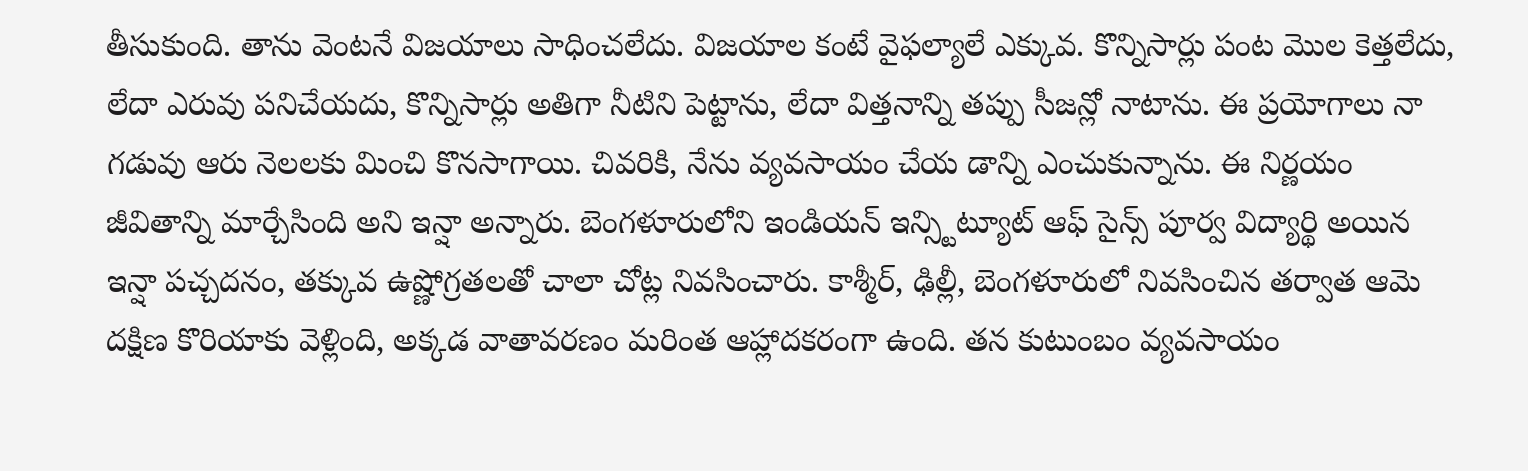తీసుకుంది. తాను వెంటనే విజయాలు సాధించలేదు. విజయాల కంటే వైఫల్యాలే ఎక్కువ. కొన్నిసార్లు పంట మొల కెత్తలేదు, లేదా ఎరువు పనిచేయదు, కొన్నిసార్లు అతిగా నీటిని పెట్టాను, లేదా విత్తనాన్ని తప్పు సీజన్లో నాటాను. ఈ ప్రయోగాలు నా గడువు ఆరు నెలలకు మించి కొనసాగాయి. చివరికి, నేను వ్యవసాయం చేయ డాన్ని ఎంచుకున్నాను. ఈ నిర్ణయం జీవితాన్ని మార్చేసింది అని ఇన్షా అన్నారు. బెంగళూరులోని ఇండియన్ ఇన్స్టిట్యూట్ ఆఫ్ సైన్స్ పూర్వ విద్యార్థి అయిన ఇన్షా పచ్చదనం, తక్కువ ఉష్ణోగ్రతలతో చాలా చోట్ల నివసించారు. కాశ్మీర్, ఢిల్లీ, బెంగళూరులో నివసించిన తర్వాత ఆమె దక్షిణ కొరియాకు వెళ్లింది, అక్కడ వాతావరణం మరింత ఆహ్లాదకరంగా ఉంది. తన కుటుంబం వ్యవసాయం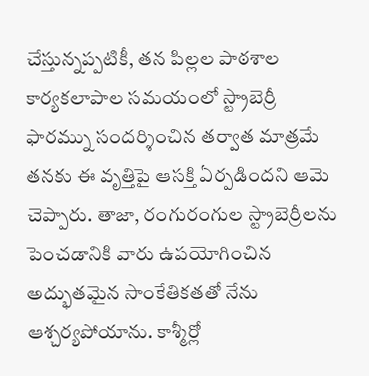చేస్తున్నప్పటికీ, తన పిల్లల పాఠశాల కార్యకలాపాల సమయంలో స్ట్రాబెర్రీ ఫారమ్ను సందర్శించిన తర్వాత మాత్రమే తనకు ఈ వృత్తిపై ఆసక్తి ఏర్పడిందని ఆమె చెప్పారు. తాజా, రంగురంగుల స్ట్రాబెర్రీలను పెంచడానికి వారు ఉపయోగించిన అద్భుతమైన సాంకేతికతతో నేను ఆశ్చర్యపోయాను. కాశ్మీర్లో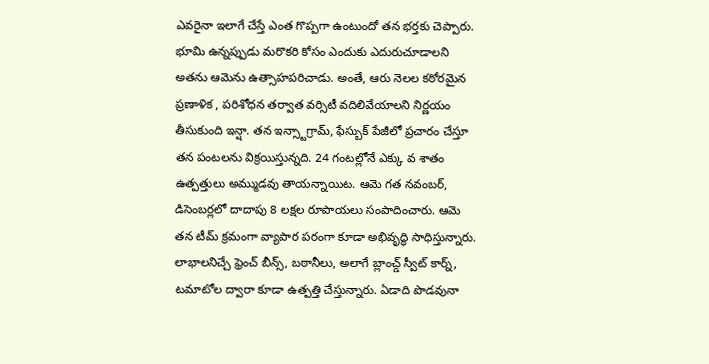ఎవరైనా ఇలాగే చేస్తే ఎంత గొప్పగా ఉంటుందో తన భర్తకు చెప్పారు. భూమి ఉన్నప్పుడు మరొకరి కోసం ఎందుకు ఎదురుచూడాలని అతను ఆమెను ఉత్సాహపరిచాడు. అంతే, ఆరు నెలల కఠోరమైన ప్రణాళిక , పరిశోధన తర్వాత వర్సిటీ వదిలివేయాలని నిర్ణయం తీసుకుంది ఇన్షా. తన ఇన్స్టాగ్రామ్, ఫేస్బుక్ పేజీలో ప్రచారం చేస్తూ తన పంటలను విక్రయిస్తున్నది. 24 గంటల్లోనే ఎక్కు వ శాతం ఉత్పత్తులు అమ్ముడవు తాయన్నాయిట. ఆమె గత నవంబర్, డిసెంబర్లలో దాదాపు 8 లక్షల రూపాయలు సంపాదించారు. ఆమె తన టీమ్ క్రమంగా వ్యాపార పరంగా కూడా అభివృద్ధి సాధిస్తున్నారు. లాభాలనిచ్చే ఫ్రెంచ్ బీన్స్, బఠానీలు, అలాగే బ్లాంచ్డ్ స్వీట్ కార్న్, టమాటోల ద్వారా కూడా ఉత్పత్తి చేస్తున్నారు. ఏడాది పొడవునా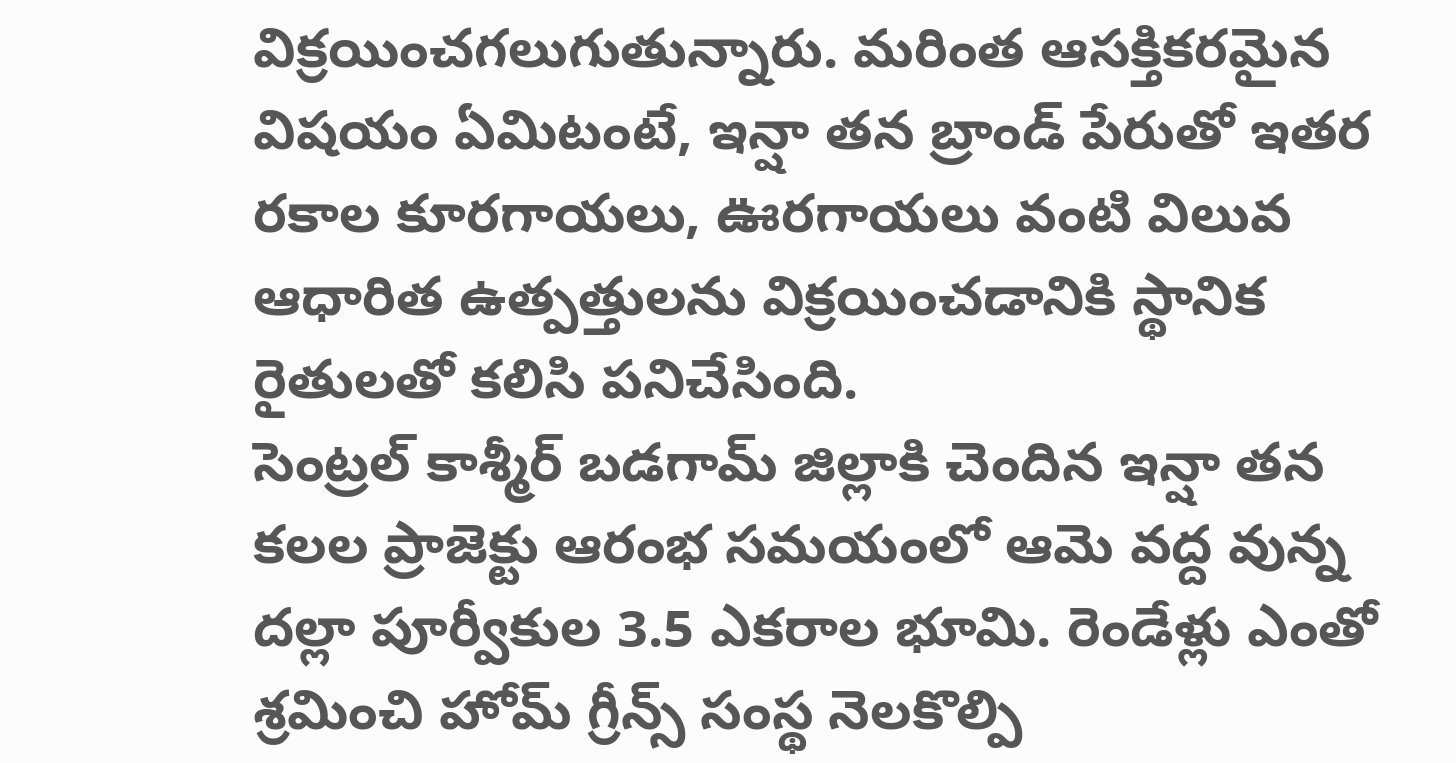విక్రయించగలుగుతున్నారు. మరింత ఆసక్తికరమైన విషయం ఏమిటంటే, ఇన్షా తన బ్రాండ్ పేరుతో ఇతర రకాల కూరగాయలు, ఊరగాయలు వంటి విలువ ఆధారిత ఉత్పత్తులను విక్రయించడానికి స్థానిక రైతులతో కలిసి పనిచేసింది.
సెంట్రల్ కాశ్మీర్ బడగామ్ జిల్లాకి చెందిన ఇన్షా తన కలల ప్రాజెక్టు ఆరంభ సమయంలో ఆమె వద్ద వున్న దల్లా పూర్వీకుల 3.5 ఎకరాల భూమి. రెండేళ్లు ఎంతో శ్రమించి హోమ్ గ్రీన్స్ సంస్థ నెలకొల్పి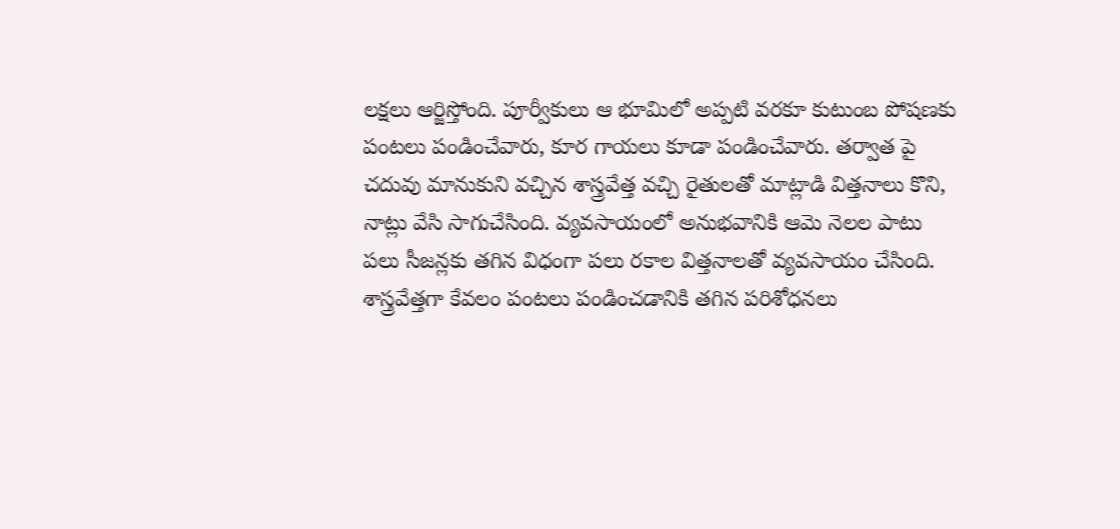లక్షలు ఆర్జిస్తోంది. పూర్వీకులు ఆ భూమిలో అప్పటి వరకూ కుటుంబ పోషణకు పంటలు పండించేవారు, కూర గాయలు కూడా పండించేవారు. తర్వాత పై చదువు మానుకుని వచ్చిన శాస్త్రవేత్త వచ్చి రైతులతో మాట్లాడి విత్తనాలు కొని, నాట్లు వేసి సాగుచేసింది. వ్యవసాయంలో అనుభవానికి ఆమె నెలల పాటు పలు సీజన్లకు తగిన విధంగా పలు రకాల విత్తనాలతో వ్యవసాయం చేసింది. శాస్త్రవేత్తగా కేవలం పంటలు పండించడానికి తగిన పరిశోధనలు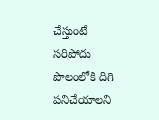చేస్తుంటే సరిపోదు పొలంలోకి దిగి పనిచేయాలని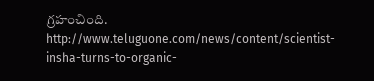గ్రహంచింది.
http://www.teluguone.com/news/content/scientist-insha-turns-to-organic-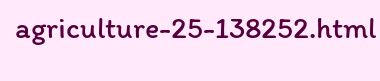agriculture-25-138252.html